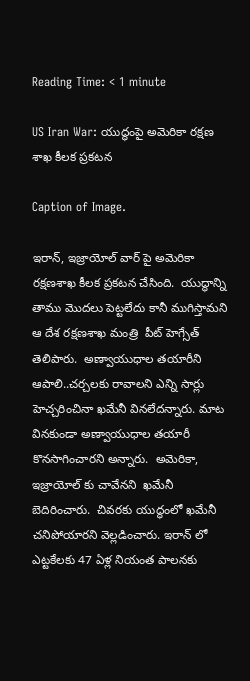Reading Time: < 1 minute

US Iran War: యుద్ధంపై అమెరికా రక్షణ శాఖ కీలక ప్రకటన

Caption of Image.

ఇరాన్, ఇజ్రాయోల్ వార్ పై అమెరికా రక్షణశాఖ కీలక ప్రకటన చేసింది.  యుద్ధాన్ని తాము మొదలు పెట్టలేదు కానీ ముగిస్తామని ఆ దేశ రక్షణశాఖ మంత్రి  పీట్ హెగ్సేత్ తెలిపారు.  అణ్వాయుధాల తయారీని ఆపాలి..చర్చలకు రావాలని ఎన్ని సార్లు హెచ్చరించినా ఖమేనీ వినలేదన్నారు. మాట వినకుండా అణ్వాయుధాల తయారీ కొనసాగించారని అన్నారు.  అమెరికా, ఇజ్రాయోల్ కు చావేనని  ఖమేనీ బెదిరించారు.  చివరకు యుద్ధంలో ఖమేనీ చనిపోయారని వెల్లడించారు. ఇరాన్ లో ఎట్టకేలకు 47 ఏళ్ల నియంత పాలనకు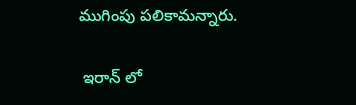ముగింపు పలికామన్నారు.

 ఇరాన్ లో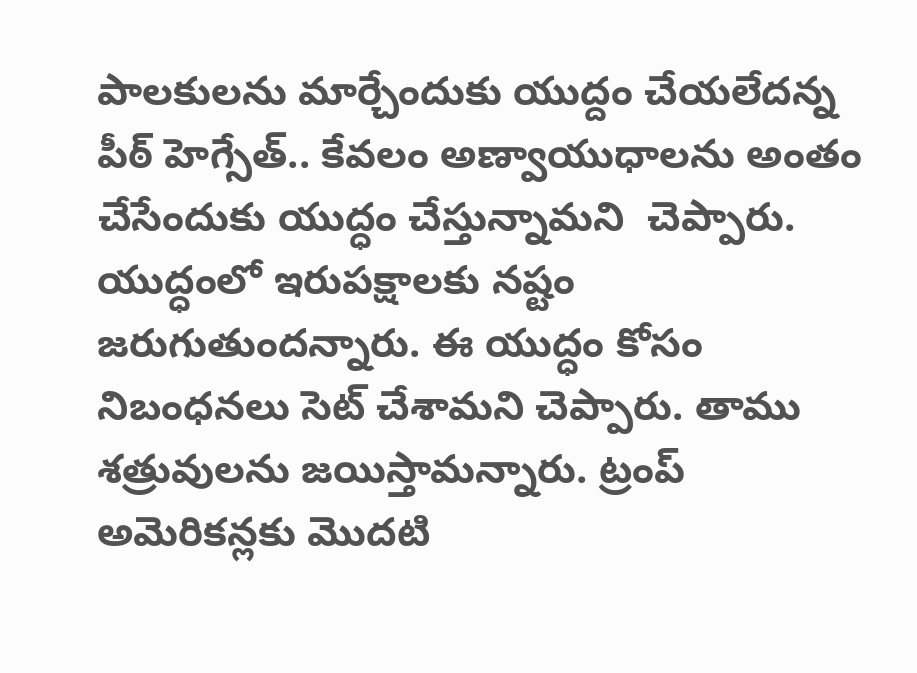పాలకులను మార్చేందుకు యుద్దం చేయలేదన్న పీఠ్ హెగ్సేత్.. కేవలం అణ్వాయుధాలను అంతం చేసేందుకు యుద్ధం చేస్తున్నామని  చెప్పారు. యుద్ధంలో ఇరుపక్షాలకు నష్టం జరుగుతుందన్నారు. ఈ యుద్ధం కోసం నిబంధనలు సెట్‌ చేశామని చెప్పారు. తాము శత్రువులను జయిస్తామన్నారు. ట్రంప్ అమెరికన్లకు మొదటి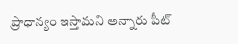ప్రాధాన్యం ఇస్తామని అన్నారు పీట్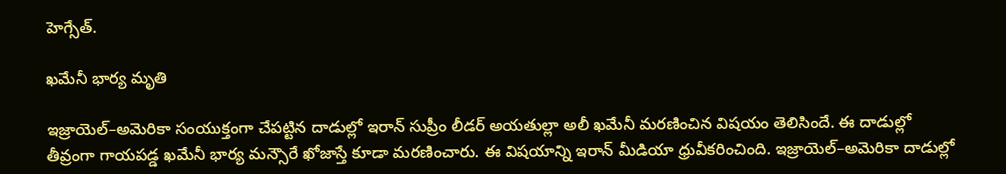హెగ్సేత్.

ఖమేనీ భార్య మృతి

ఇజ్రాయెల్–అమెరికా సంయుక్తంగా చేపట్టిన దాడుల్లో ఇరాన్ సుప్రీం లీడర్ అయతుల్లా అలీ ఖమేనీ మరణించిన విషయం తెలిసిందే. ఈ దాడుల్లో తీవ్రంగా గాయపడ్డ ఖమేనీ భార్య మన్సౌరే ఖోజాస్తే కూడా మరణించారు. ఈ విషయాన్ని ఇరాన్ మీడియా ధ్రువీకరించింది. ఇజ్రాయెల్–అమెరికా దాడుల్లో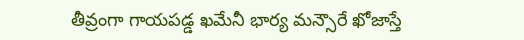తీవ్రంగా గాయపడ్డ ఖమేనీ భార్య మన్సౌరే ఖోజాస్తే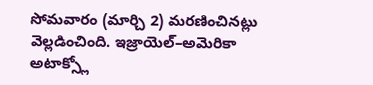సోమవారం (మార్చి 2) మరణించినట్లు వెల్లడించింది. ఇజ్రాయెల్–అమెరికా అటాక్స్లో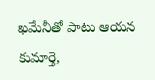ఖమేనీతో పాటు ఆయన కుమార్తె,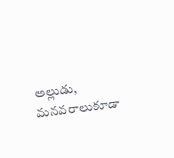అల్లుడు, మనవరాలుకూడా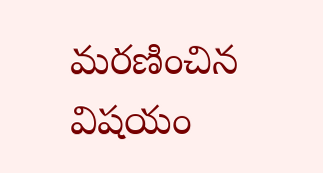మరణించిన విషయం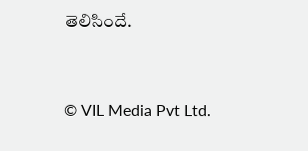తెలిసిందే.



© VIL Media Pvt Ltd.